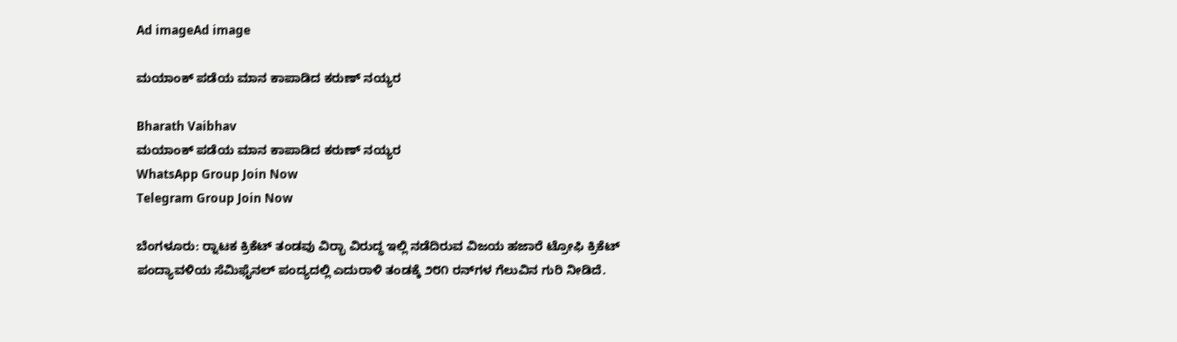Ad imageAd image

ಮಯಾಂಕ್ ಪಡೆಯ ಮಾನ ಕಾಪಾಡಿದ ಕರುಣ್ ನಯ್ಯರ

Bharath Vaibhav
ಮಯಾಂಕ್ ಪಡೆಯ ಮಾನ ಕಾಪಾಡಿದ ಕರುಣ್ ನಯ್ಯರ
WhatsApp Group Join Now
Telegram Group Join Now

ಬೆಂಗಳೂರು: ರ‍್ನಾಟಕ ಕ್ರಿಕೆಟ್ ತಂಡವು ವಿರ‍್ಭಾ ವಿರುದ್ಧ ಇಲ್ಲಿ ನಡೆದಿರುವ ವಿಜಯ ಹಜಾರೆ ಟ್ರೋಫಿ ಕ್ರಿಕೆಟ್ ಪಂದ್ಯಾವಳಿಯ ಸೆಮಿಫೈನಲ್ ಪಂದ್ಯದಲ್ಲಿ ಎದುರಾಳಿ ತಂಡಕ್ಕೆ ೨೮೧ ರನ್‌ಗಳ ಗೆಲುವಿನ ಗುರಿ ನೀಡಿದೆ.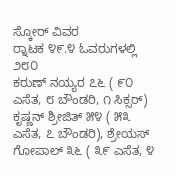ಸ್ಕೋರ್ ವಿವರ
ರ‍್ನಾಟಕ ೪೯.೪ ಓವರುಗಳಲ್ಲಿ ೨೮೦
ಕರುಣ್ ನಯ್ಯರ ೭೬ ( ೯೦ ಎಸೆತ, ೮ ಬೌಂಡರಿ, ೧ ಸಿಕ್ಸರ್)
ಕೃಷ್ಣನ್ ಶ್ರೀಜಿತ್ ೫೪ ( ೫೩ ಎಸೆತ, ೭ ಬೌಂಡರಿ), ಶ್ರೇಯಸ್ ಗೋಪಾಲ್ ೩೬ ( ೩೯ ಎಸೆತ, ೪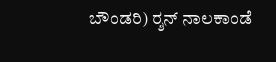ಬೌಂಡರಿ) ರ‍್ಶನ್ ನಾಲಕಾಂಡೆ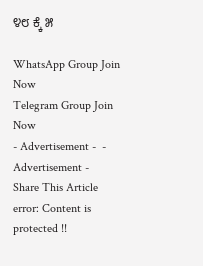೪೮ ಕ್ಕೆ ೫

WhatsApp Group Join Now
Telegram Group Join Now
- Advertisement -  - Advertisement -
Share This Article
error: Content is protected !!